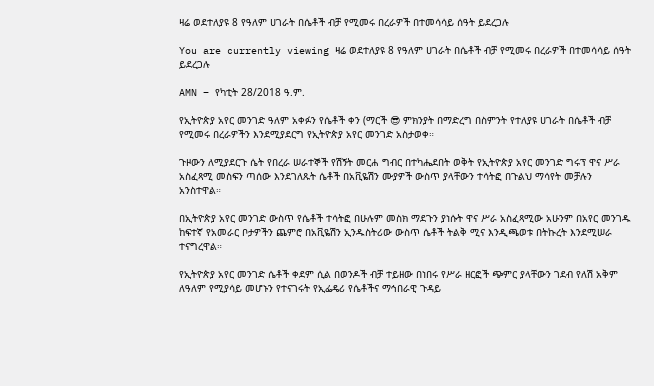ዛሬ ወደተለያዩ 8 የዓለም ሀገራት በሴቶች ብቻ የሚመሩ በረራዎች በተመሳሳይ ሰዓት ይደረጋሉ

You are currently viewing ዛሬ ወደተለያዩ 8 የዓለም ሀገራት በሴቶች ብቻ የሚመሩ በረራዎች በተመሳሳይ ሰዓት ይደረጋሉ

AMN – የካቲት 28/2018 ዓ.ም.

የኢትዮጵያ አየር መንገድ ዓለም አቀፉን የሴቶች ቀን (ማርች 😎 ምክንያት በማድረግ በስምንት የተለያዩ ሀገራት በሴቶች ብቻ የሚመሩ በረራዎችን እንደሚያደርግ የኢትዮጵያ አየር መንገድ አስታወቀ።

ጉዞውን ለሚያደርጉ ሴት የበረራ ሠራተኞች የሽኝት መርሐ ግብር በተካሔደበት ወቅት የኢትዮጵያ አየር መንገድ ግሩፕ ዋና ሥራ አስፈጻሚ መስፍን ጣሰው እንደገለጹት ሴቶች በአቪዬሽን ሙያዎች ውስጥ ያላቸውን ተሳትፎ በጉልህ ማሳየት መቻሉን አንስተዋል።

በኢትዮጵያ አየር መንገድ ውስጥ የሴቶች ተሳትፎ በሁሉም መስክ ማደጉን ያነሱት ዋና ሥራ አስፈጻሚው አሁንም በአየር መንገዱ ከፍተኛ የአመራር ቦታዎችን ጨምሮ በአቪዬሽን ኢንዱስትሪው ውስጥ ሴቶች ትልቅ ሚና እንዲጫወቱ በትኩረት እንደሚሠራ ተናግረዋል።

የኢትዮጵያ አየር መንገድ ሴቶች ቀደም ሲል በወንዶች ብቻ ተይዘው በነበሩ የሥራ ዘርፎች ጭምር ያላቸውን ገደብ የለሽ አቅም ለዓለም የሚያሳይ መሆኑን የተናገሩት የኢፌዴሪ የሴቶችና ማኅበራዊ ጉዳይ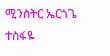ሚንስትር ኤርጎጌ ተስፋዬ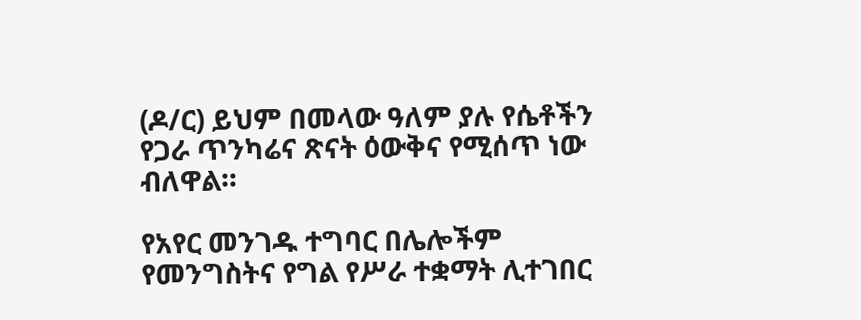(ዶ/ር) ይህም በመላው ዓለም ያሉ የሴቶችን የጋራ ጥንካሬና ጽናት ዕውቅና የሚሰጥ ነው ብለዋል።

የአየር መንገዱ ተግባር በሌሎችም የመንግስትና የግል የሥራ ተቋማት ሊተገበር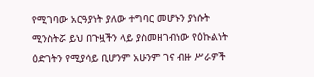የሚገባው አርዓያነት ያለው ተግባር መሆኑን ያነሱት ሚንስትሯ ይህ በጉዟችን ላይ ያስመዘገብነው የዕኩልነት ዕድገትን የሚያሳይ ቢሆንም አሁንም ገና ብዙ ሥራዎች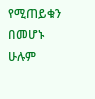የሚጠይቁን በመሆኑ ሁሉም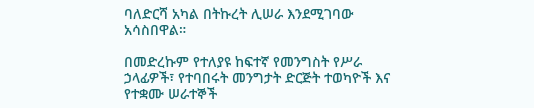ባለድርሻ አካል በትኩረት ሊሠራ እንደሚገባው አሳስበዋል።

በመድረኩም የተለያዩ ከፍተኛ የመንግስት የሥራ ኃላፊዎች፣ የተባበሩት መንግታት ድርጅት ተወካዮች እና የተቋሙ ሠራተኞች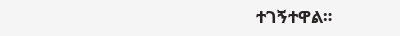ተገኝተዋል።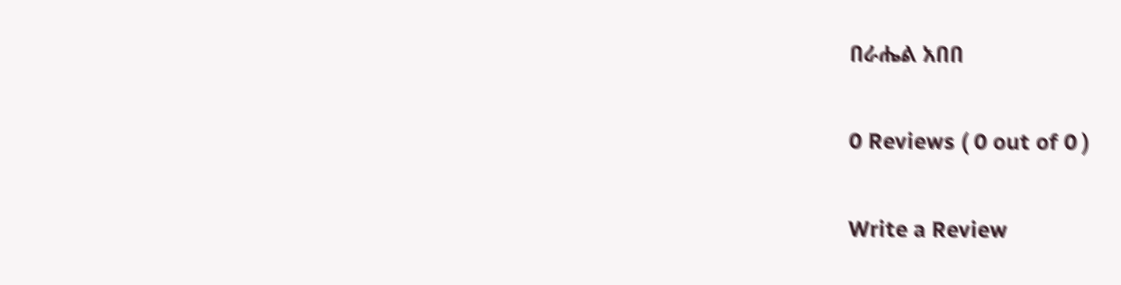በራሔል አበበ

0 Reviews ( 0 out of 0 )

Write a Review